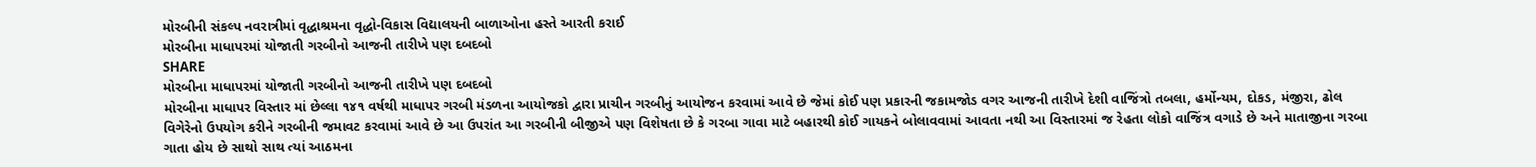મોરબીની સંકલ્પ નવરાત્રીમાં વૃદ્ધાશ્રમના વૃદ્ધો-વિકાસ વિદ્યાલયની બાળાઓના હસ્તે આરતી કરાઈ
મોરબીના માધાપરમાં યોજાતી ગરબીનો આજની તારીખે પણ દબદબો
SHARE
મોરબીના માધાપરમાં યોજાતી ગરબીનો આજની તારીખે પણ દબદબો
મોરબીના માધાપર વિસ્તાર માં છેલ્લા ૧૪૧ વર્ષથી માધાપર ગરબી મંડળના આયોજકો દ્વારા પ્રાચીન ગરબીનું આયોજન કરવામાં આવે છે જેમાં કોઈ પણ પ્રકારની જકામજોડ વગર આજની તારીખે દેશી વાજિંત્રો તબલા, હર્મોન્યમ, દોકડ, મંજીરા, ઢોલ વિગેરેનો ઉપયોગ કરીને ગરબીની જમાવટ કરવામાં આવે છે આ ઉપરાંત આ ગરબીની બીજીએ પણ વિશેષતા છે કે ગરબા ગાવા માટે બહારથી કોઈ ગાયકને બોલાવવામાં આવતા નથી આ વિસ્તારમાં જ રેહતા લોકો વાજિંત્ર વગાડે છે અને માતાજીના ગરબા ગાતા હોય છે સાથો સાથ ત્યાં આઠમના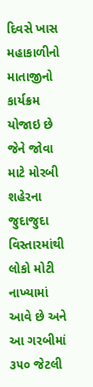દિવસે ખાસ મહાકાળીનો માતાજીનો કાર્યક્રમ યોજાઇ છે જેને જોવા માટે મોરબી શહેરના જુદાજુદા વિસ્તારમાંથી લોકો મોટી નાખ્યામાં આવે છે અને આ ગરબીમાં ૩૫૦ જેટલી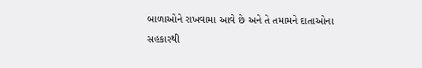બાળાઓને રાખવામા આવે છે અને તે તમામને દાતાઓના સહકારથી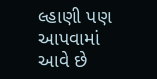લ્હાણી પણ આપવામાં આવે છે